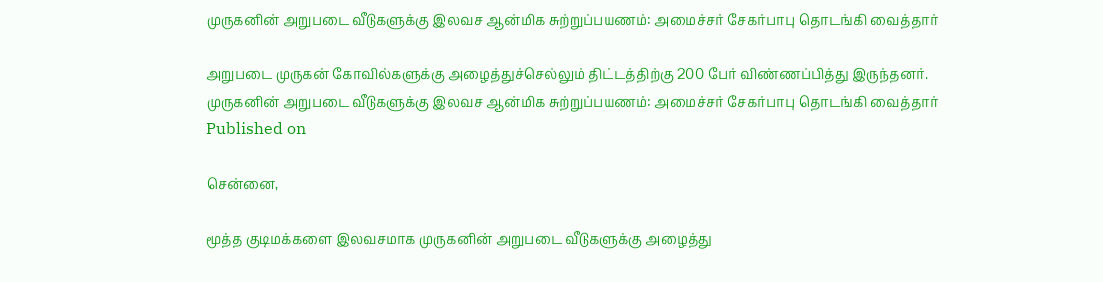முருகனின் அறுபடை வீடுகளுக்கு இலவச ஆன்மிக சுற்றுப்பயணம்: அமைச்சர் சேகர்பாபு தொடங்கி வைத்தார்

அறுபடை முருகன் கோவில்களுக்கு அழைத்துச்செல்லும் திட்டத்திற்கு 200 பேர் விண்ணப்பித்து இருந்தனர்.
முருகனின் அறுபடை வீடுகளுக்கு இலவச ஆன்மிக சுற்றுப்பயணம்: அமைச்சர் சேகர்பாபு தொடங்கி வைத்தார்
Published on

சென்னை,

மூத்த குடிமக்களை இலவசமாக முருகனின் அறுபடை வீடுகளுக்கு அழைத்து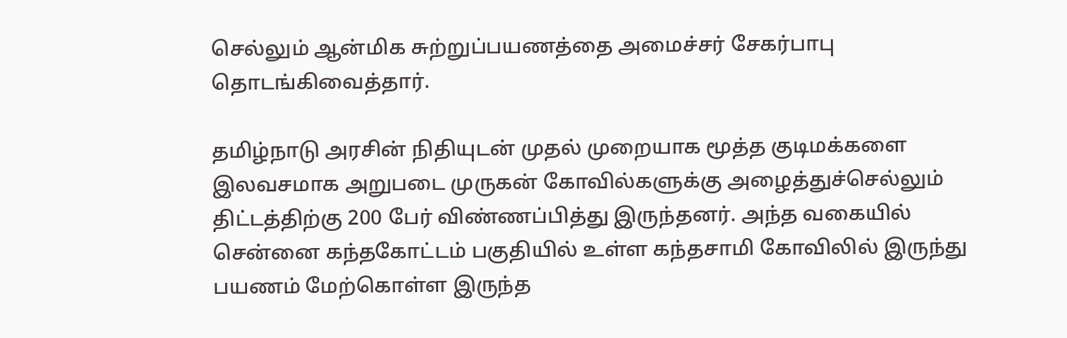செல்லும் ஆன்மிக சுற்றுப்பயணத்தை அமைச்சர் சேகர்பாபு தொடங்கிவைத்தார்.

தமிழ்நாடு அரசின் நிதியுடன் முதல் முறையாக மூத்த குடிமக்களை இலவசமாக அறுபடை முருகன் கோவில்களுக்கு அழைத்துச்செல்லும் திட்டத்திற்கு 200 பேர் விண்ணப்பித்து இருந்தனர். அந்த வகையில் சென்னை கந்தகோட்டம் பகுதியில் உள்ள கந்தசாமி கோவிலில் இருந்து பயணம் மேற்கொள்ள இருந்த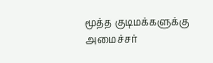மூத்த குடிமக்களுக்கு அமைச்சர்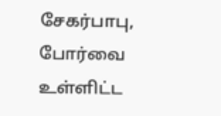சேகர்பாபு, போர்வை உள்ளிட்ட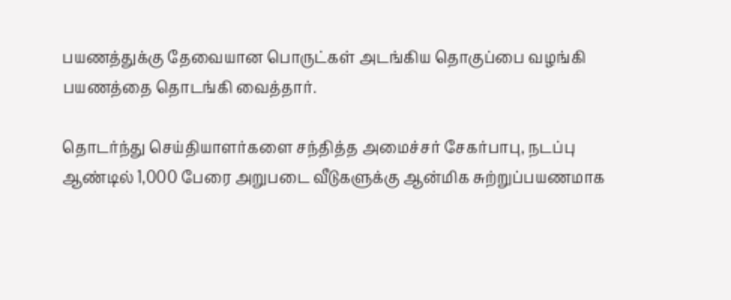பயணத்துக்கு தேவையான பொருட்கள் அடங்கிய தொகுப்பை வழங்கி பயணத்தை தொடங்கி வைத்தார்.

தொடர்ந்து செய்தியாளர்களை சந்தித்த அமைச்சர் சேகர்பாபு, நடப்பு ஆண்டில் 1,000 பேரை அறுபடை வீடுகளுக்கு ஆன்மிக சுற்றுப்பயணமாக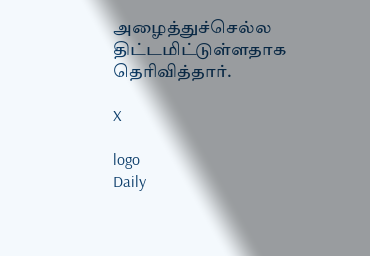அழைத்துச்செல்ல திட்டமிட்டுள்ளதாக தெரிவித்தார்.

X

logo
Daily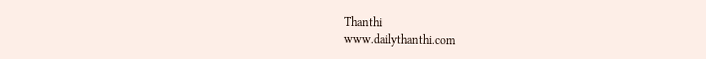Thanthi
www.dailythanthi.com